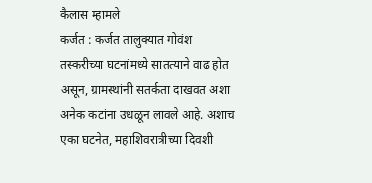कैलास म्हामले
कर्जत : कर्जत तालुक्यात गोवंश तस्करीच्या घटनांमध्ये सातत्याने वाढ होत असून, ग्रामस्थांनी सतर्कता दाखवत अशा अनेक कटांना उधळून लावले आहे. अशाच एका घटनेत, महाशिवरात्रीच्या दिवशी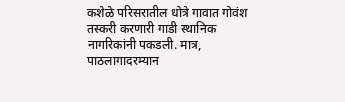कशेळे परिसरातील धोत्रे गावात गोवंश तस्करी करणारी गाडी स्थानिक नागरिकांनी पकडली. मात्र, पाठलागादरम्यान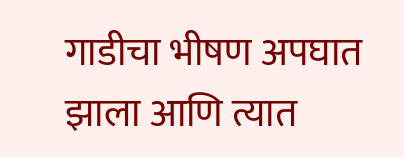गाडीचा भीषण अपघात झाला आणि त्यात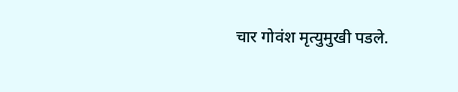चार गोवंश मृत्युमुखी पडले.